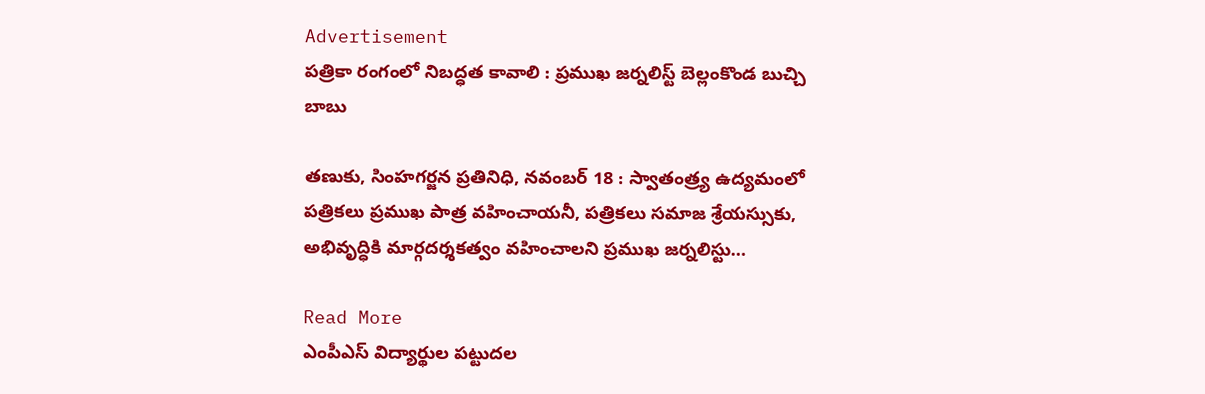Advertisement
పత్రికా రంగంలో నిబద్ధత కావాలి : ప్రముఖ జర్నలిస్ట్ బెల్లంకొండ బుచ్చి బాబు

తణుకు, సింహగర్జన ప్రతినిధి, నవంబర్ 18 : స్వాతంత్ర్య ఉద్యమంలో పత్రికలు ప్రముఖ పాత్ర వహించాయనీ, పత్రికలు సమాజ శ్రేయస్సుకు, అభివృద్ధికి మార్గదర్శకత్వం వహించాలని ప్రముఖ జర్నలిస్టు…

Read More
ఎంపీఎస్ విద్యార్థుల పట్టుదల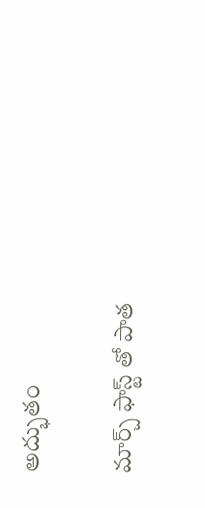అద్భుతం

మార్చ్ ఫాస్ట్ తో పాత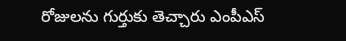రోజులను గుర్తుకు తెచ్చారు ఎంపీఎస్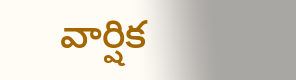వార్షిక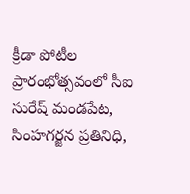క్రీడా పోటీల ప్రారంభోత్సవంలో సీఐ సురేష్ మండపేట, సింహగర్జన ప్రతినిధి,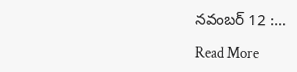నవంబర్ 12 :…

Read More